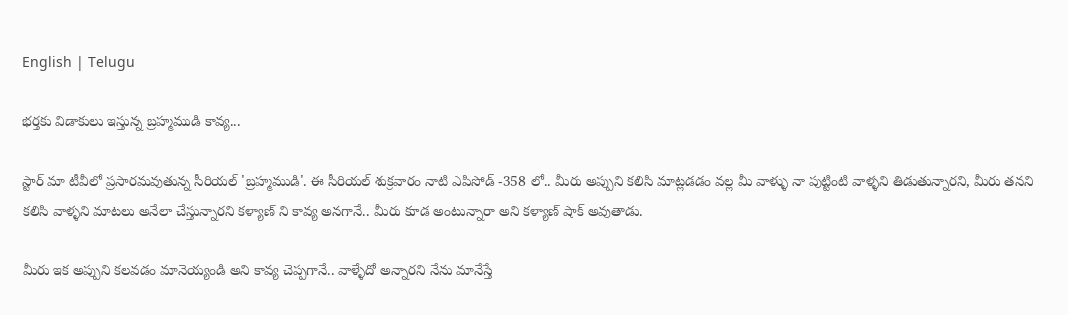English | Telugu

భర్తకు విడాకులు ఇస్తున్న బ్రహ్మముడి కావ్య...

స్టార్ మా టీవీలో ప్రసారమవుతున్న సీరియల్ 'బ్రహ్మముడి'. ఈ సీరియల్ శుక్రవారం నాటి ఎపిసోడ్ -358 లో.. మీరు అప్పుని కలిసి మాట్లడడం వల్ల మీ వాళ్ళు నా పుట్టింటి వాళ్ళని తిడుతున్నారని, మీరు తనని కలిసి వాళ్ళని మాటలు అనేలా చేస్తున్నారని కళ్యాణ్ ని కావ్య అనగానే.. మీరు కూడ అంటున్నారా అని కళ్యాణ్ షాక్ అవుతాడు.

మీరు ఇక అప్పుని కలవడం మానెయ్యండి అని కావ్య చెప్పగానే.. వాళ్ళేదో అన్నారని నేను మానేస్తే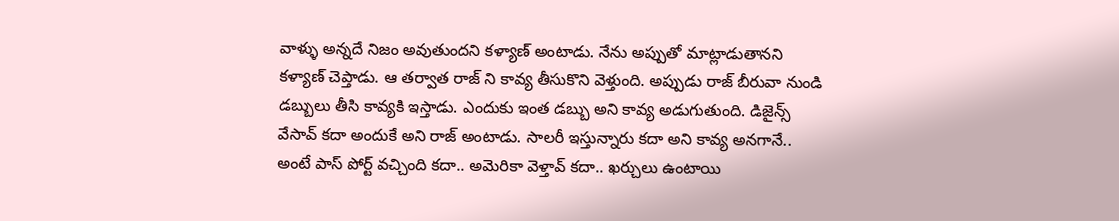వాళ్ళు అన్నదే నిజం అవుతుందని కళ్యాణ్ అంటాడు. నేను అప్పుతో మాట్లాడుతానని కళ్యాణ్ చెప్తాడు. ఆ తర్వాత రాజ్ ని కావ్య తీసుకొని వెళ్తుంది. అప్పుడు రాజ్ బీరువా నుండి డబ్బులు తీసి కావ్యకి ఇస్తాడు. ఎందుకు ఇంత డబ్బు అని కావ్య అడుగుతుంది. డిజైన్స్ వేసావ్ కదా అందుకే అని రాజ్ అంటాడు. సాలరీ ఇస్తున్నారు కదా అని కావ్య అనగానే.. అంటే పాస్ పోర్ట్ వచ్చింది కదా.. అమెరికా వెళ్తావ్ కదా.. ఖర్చులు ఉంటాయి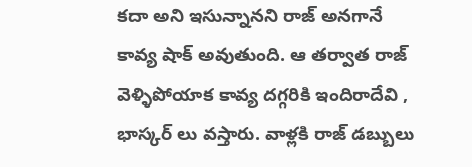కదా అని ఇసున్నానని రాజ్ అనగానే కావ్య షాక్ అవుతుంది. ఆ తర్వాత రాజ్ వెళ్ళిపోయాక కావ్య దగ్గరికి ఇందిరాదేవి , భాస్కర్ లు వస్తారు. వాళ్లకి రాజ్ డబ్బులు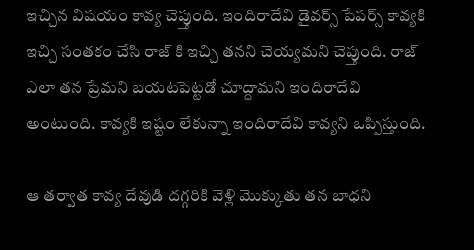ఇచ్చిన విషయం కావ్య చెప్తుంది. ఇందిరాదేవి డైవర్స్ పేపర్స్ కావ్యకి ఇచ్చి సంతకం చేసి రాజ్ కి ఇచ్చి తనని చెయ్యమని చెప్తుంది. రాజ్ ఎలా తన ప్రేమని బయటపెట్టడో చూద్దామని ఇందిరాదేవి అంటుంది. కావ్యకి ఇష్టం లేకున్నా ఇందిరాదేవి కావ్యని ఒప్పిస్తుంది.

ఆ తర్వాత కావ్య దేవుడి దగ్గరికి వెళ్లి మొక్కుతు తన బాధని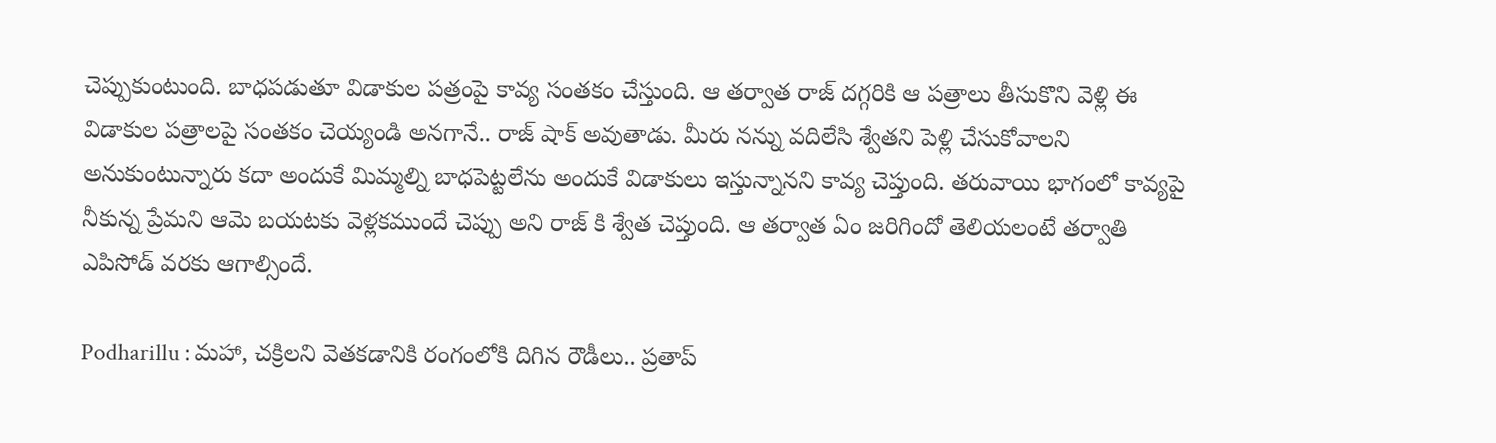చెప్పుకుంటుంది. బాధపడుతూ విడాకుల పత్రంపై కావ్య సంతకం చేస్తుంది. ఆ తర్వాత రాజ్ దగ్గరికి ఆ పత్రాలు తీసుకొని వెళ్లి ఈ విడాకుల పత్రాలపై సంతకం చెయ్యండి అనగానే.. రాజ్ షాక్ అవుతాడు. మీరు నన్ను వదిలేసి శ్వేతని పెళ్లి చేసుకోవాలని అనుకుంటున్నారు కదా అందుకే మిమ్మల్ని బాధపెట్టలేను అందుకే విడాకులు ఇస్తున్నానని కావ్య చెప్తుంది. తరువాయి భాగంలో కావ్యపై నీకున్న ప్రేమని ఆమె బయటకు వెళ్లకముందే చెప్పు అని రాజ్ కి శ్వేత చెప్తుంది. ఆ తర్వాత ఏం జరిగిందో తెలియలంటే తర్వాతి ఎపిసోడ్ వరకు ఆగాల్సిందే.

Podharillu : మహా, చక్రిలని వెతకడానికి రంగంలోకి దిగిన రౌడీలు.. ప్రతాప్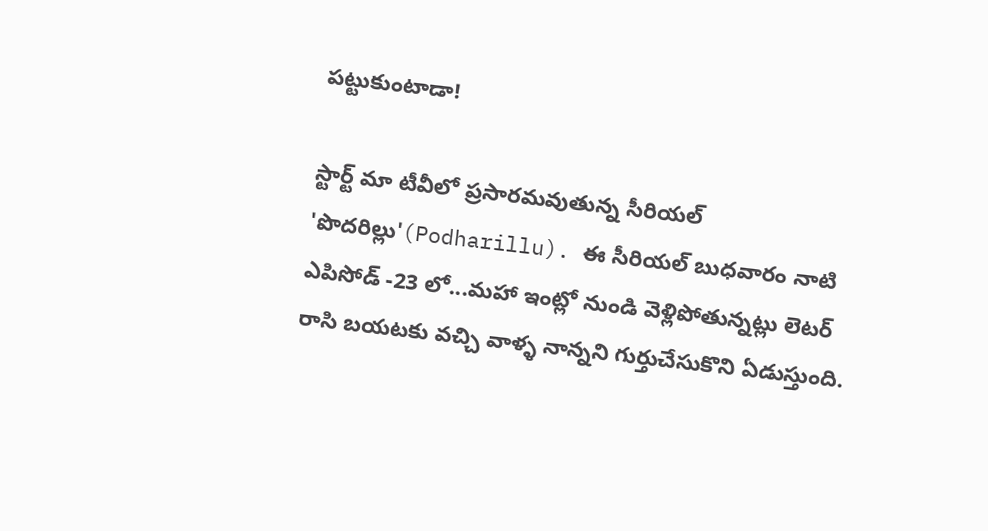పట్టుకుంటాడా!

స్టార్ట్ మా టీవీలో ప్రసారమవుతున్న సీరియల్ 'పొదరిల్లు'(Podharillu). ఈ సీరియల్ బుధవారం నాటి ఎపిసోడ్ -23 లో...మహా ఇంట్లో నుండి వెళ్లిపోతున్నట్లు లెటర్ రాసి బయటకు వచ్చి వాళ్ళ నాన్నని గుర్తుచేసుకొని ఏడుస్తుంది.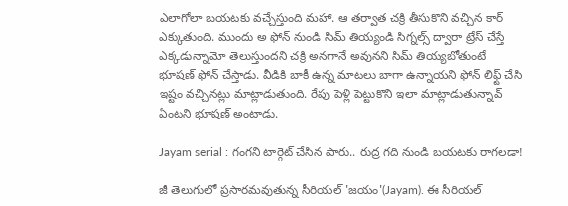ఎలాగోలా బయటకు వచ్చేస్తుంది మహా. ఆ తర్వాత చక్రి తీసుకొని వచ్చిన కార్ ఎక్కుతుంది. ముందు అ ఫోన్ నుండి సిమ్ తియ్యండి సిగ్నల్స్ ద్వారా ట్రేస్ చేస్తే ఎక్కడున్నామో తెలుస్తుందని చక్రి అనగానే అవునని సిమ్ తియ్యబోతుంటే భూషణ్ ఫోన్ చేస్తాడు. వీడికి బాకీ ఉన్న మాటలు బాగా ఉన్నాయని ఫోన్ లిఫ్ట్ చేసి ఇష్టం వచ్చినట్లు మాట్లాడుతుంది. రేపు పెళ్లి పెట్టుకొని ఇలా మాట్లాడుతున్నావ్ ఏంటని భూషణ్ అంటాడు.

Jayam serial : గంగని టార్గెట్ చేసిన పారు.. రుద్ర గది నుండి బయటకు రాగలడా!

జీ తెలుగులో ప్రసారమవుతున్న సీరియల్ 'జయం'(Jayam). ఈ సీరియల్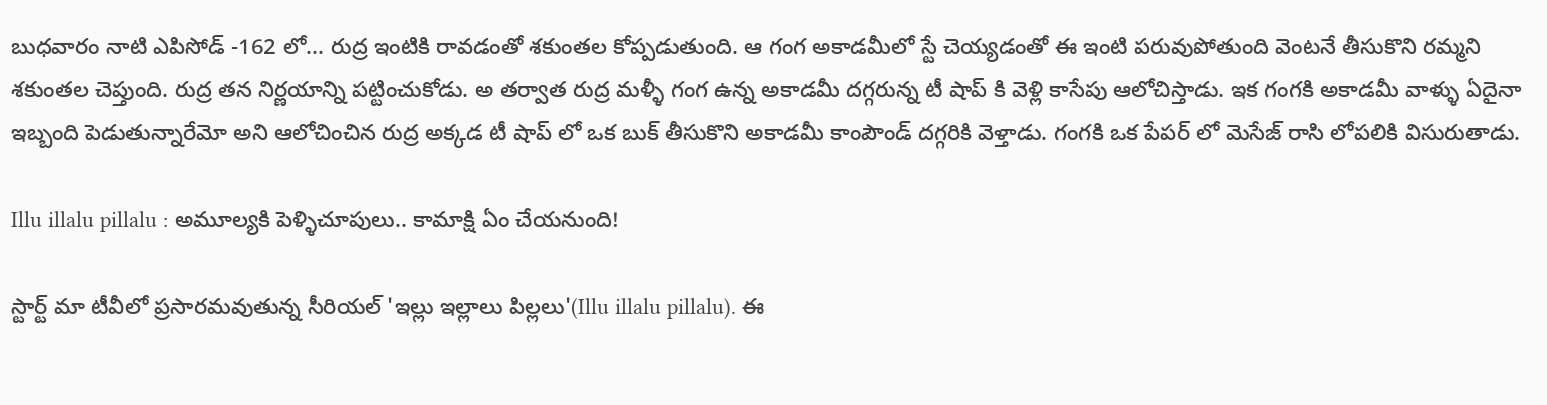బుధవారం నాటి ఎపిసోడ్ -162 లో... రుద్ర ఇంటికి రావడంతో శకుంతల కోప్పడుతుంది. ఆ గంగ అకాడమీలో స్టే చెయ్యడంతో ఈ ఇంటి పరువుపోతుంది వెంటనే తీసుకొని రమ్మని శకుంతల చెప్తుంది. రుద్ర తన నిర్ణయాన్ని పట్టించుకోడు. అ తర్వాత రుద్ర మళ్ళీ గంగ ఉన్న అకాడమీ దగ్గరున్న టీ షాప్ కి వెళ్లి కాసేపు ఆలోచిస్తాడు. ఇక గంగకి అకాడమీ వాళ్ళు ఏదైనా ఇబ్బంది పెడుతున్నారేమో అని ఆలోచించిన రుద్ర అక్కడ టీ షాప్ లో ఒక బుక్ తీసుకొని అకాడమీ కాంపౌండ్ దగ్గరికి వెళ్తాడు. గంగకి ఒక పేపర్ లో మెసేజ్ రాసి లోపలికి విసురుతాడు.

Illu illalu pillalu : అమూల్యకి పెళ్ళిచూపులు.. కామాక్షి ఏం చేయనుంది!

స్టార్ట్ మా టీవీలో ప్రసారమవుతున్న సీరియల్ 'ఇల్లు ఇల్లాలు పిల్లలు'(Illu illalu pillalu). ఈ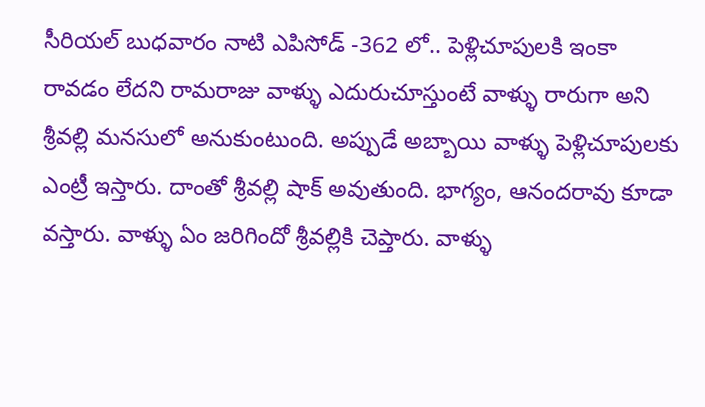సీరియల్ బుధవారం నాటి ఎపిసోడ్ -362 లో.. పెళ్లిచూపులకి ఇంకా రావడం లేదని రామరాజు వాళ్ళు ఎదురుచూస్తుంటే వాళ్ళు రారుగా అని శ్రీవల్లి మనసులో అనుకుంటుంది. అప్పుడే అబ్బాయి వాళ్ళు పెళ్లిచూపులకు ఎంట్రీ ఇస్తారు‌. దాంతో శ్రీవల్లి షాక్ అవుతుంది. భాగ్యం, ఆనందరావు కూడా వస్తారు. వాళ్ళు ఏం జరిగిందో శ్రీవల్లికి చెప్తారు. వాళ్ళు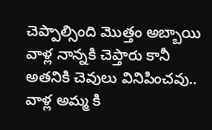చెప్పాల్సింది మొత్తం అబ్బాయి వాళ్ల నాన్నకి చెప్తారు కానీ అతనికి చెవులు వినిపించవు.. వాళ్ల అమ్మ కి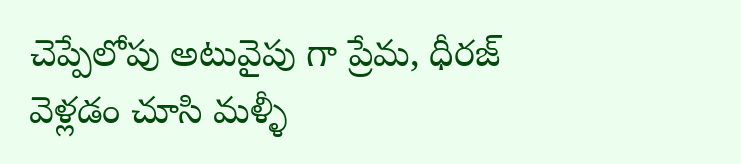చెప్పేలోపు అటువైపు గా ప్రేమ, ధీరజ్ వెళ్లడం చూసి మళ్ళీ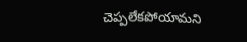చెప్పలేకపోయామని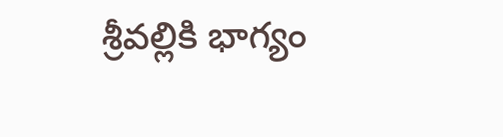శ్రీవల్లికి భాగ్యం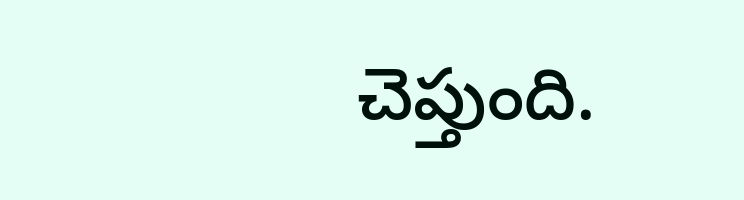చెప్తుంది.